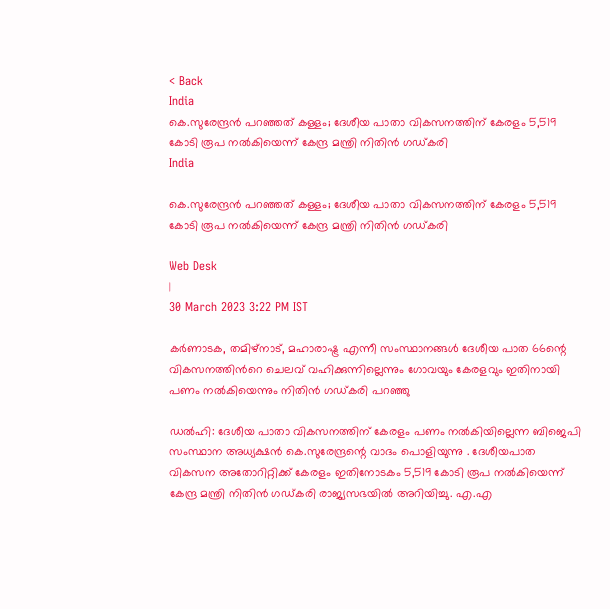< Back
India
കെ.സുരേന്ദ്രൻ പറഞ്ഞത് കള്ളം; ദേശീയ പാതാ വികസനത്തിന് കേരളം 5,519 കോടി രൂപ നൽകിയെന്ന് കേന്ദ്ര മന്ത്രി നിതിൻ ഗഡ്കരി
India

കെ.സുരേന്ദ്രൻ പറഞ്ഞത് കള്ളം; ദേശീയ പാതാ വികസനത്തിന് കേരളം 5,519 കോടി രൂപ നൽകിയെന്ന് കേന്ദ്ര മന്ത്രി നിതിൻ ഗഡ്കരി

Web Desk
|
30 March 2023 3:22 PM IST

കർണാടക, തമിഴ്നാട്, മഹാരാഷ്ട്ര എന്നീ സംസ്ഥാനങ്ങൾ ദേശീയ പാത 66ന്റെ വികസനത്തിന്‍റെ ചെലവ് വഹിക്കുന്നില്ലെന്നും ഗോവയും കേരളവും ഇതിനായി പണം നൽകിയെന്നും നിതിൻ ഗഡ്കരി പറഞ്ഞു

ഡൽഹി: ദേശീയ പാതാ വികസനത്തിന് കേരളം പണം നൽകിയില്ലെന്ന ബിജെപി സംസ്ഥാന അധ്യക്ഷൻ കെ.സുരേന്ദ്രന്റെ വാദം പൊളിയുന്നു . ദേശീയപാത വികസന അതോറിറ്റിക്ക് കേരളം ഇതിനോടകം 5,519 കോടി രൂപ നൽകിയെന്ന് കേന്ദ്ര മന്ത്രി നിതിൻ ഗഡ്കരി രാജ്യസഭയിൽ അറിയിച്ചു. എ.എ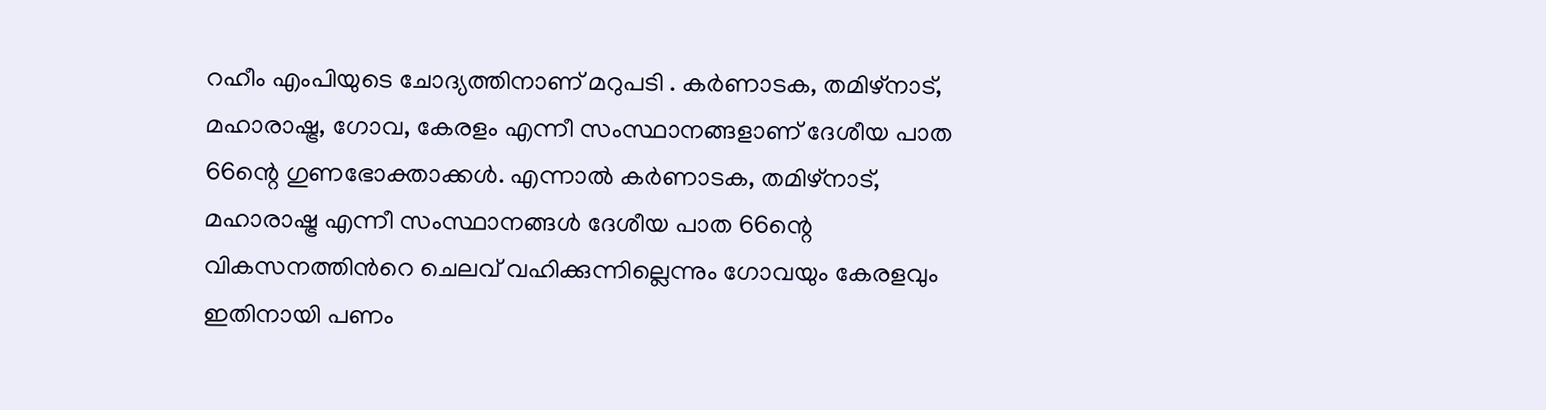റഹീം എംപിയുടെ ചോദ്യത്തിനാണ് മറുപടി . കർണാടക, തമിഴ്നാട്, മഹാരാഷ്ട്ര, ഗോവ, കേരളം എന്നീ സംസ്ഥാനങ്ങളാണ് ദേശീയ പാത 66ന്റെ ഗുണഭോക്താക്കള്‍. എന്നാൽ കർണാടക, തമിഴ്നാട്, മഹാരാഷ്ട്ര എന്നീ സംസ്ഥാനങ്ങൾ ദേശീയ പാത 66ന്റെ വികസനത്തിന്‍റെ ചെലവ് വഹിക്കുന്നില്ലെന്നും ഗോവയും കേരളവും ഇതിനായി പണം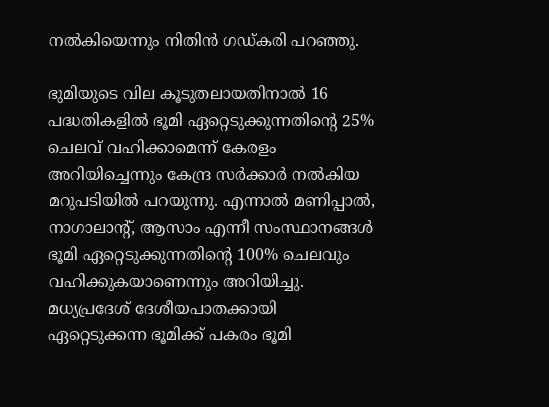നൽകിയെന്നും നിതിൻ ഗഡ്കരി പറഞ്ഞു.

ഭുമിയുടെ വില കൂടുതലായതിനാൽ 16 പദ്ധതികളിൽ ഭൂമി ഏറ്റെടുക്കുന്നതിന്‍റെ 25% ചെലവ് വഹിക്കാമെന്ന് കേരളം അറിയിച്ചെന്നും കേന്ദ്ര സർക്കാർ നൽകിയ മറുപടിയിൽ പറയുന്നു. എന്നാൽ മണിപ്പാൽ, നാഗാലാന്‍റ്, ആസാം എന്നീ സംസ്ഥാനങ്ങള്‍ ഭൂമി ഏറ്റെടുക്കുന്നതിന്‍റെ 100% ചെലവും വഹിക്കുകയാണെന്നും അറിയിച്ചു. മധ്യപ്രദേശ് ദേശീയപാതക്കായി ഏറ്റെടുക്കന്ന ഭൂമിക്ക് പകരം ഭൂമി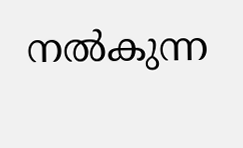നൽകുന്ന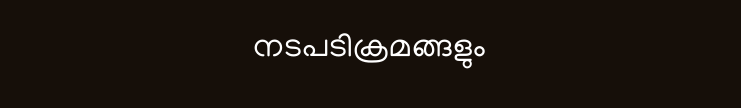നടപടിക്രമങ്ങളും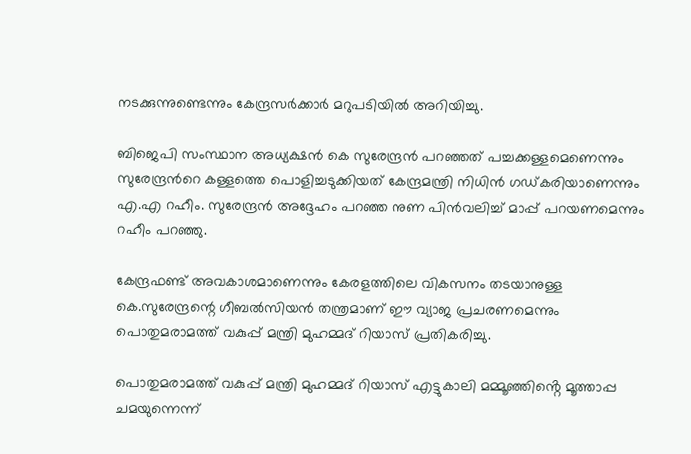നടക്കുന്നുണ്ടെന്നും കേന്ദ്രസർക്കാർ മറുപടിയിൽ അറിയിച്ചു.

ബിജെപി സംസ്ഥാന അധ്യക്ഷൻ കെ സുരേന്ദ്രൻ പറഞ്ഞത് പച്ചക്കള്ളമെണെന്നും സുരേന്ദ്രന്‍റെ കള്ളത്തെ പൊളിച്ചടുക്കിയത് കേന്ദ്രമന്ത്രി നിധിൻ ഗഡ്കരിയാണെന്നും എ.എ റഹീം. സുരേന്ദ്രൻ അദ്ദേഹം പറഞ്ഞ നുണ പിൻവലിച്ച് മാപ്പ് പറയണമെന്നും റഹീം പറഞ്ഞു.

കേന്ദ്രഫണ്ട് അവകാശമാണെന്നും കേരളത്തിലെ വികസനം തടയാനുള്ള കെ.സുരേന്ദ്രന്റെ ഗീബൽസിയൻ തന്ത്രമാണ് ഈ വ്യാജ പ്രചരണമെന്നും പൊതുമരാമത്ത് വകുപ്പ് മന്ത്രി മുഹമ്മദ് റിയാസ് പ്രതികരിച്ചു.

പൊതുമരാമത്ത് വകുപ്പ് മന്ത്രി മുഹമ്മദ് റിയാസ് എട്ടുകാലി മമ്മൂഞ്ഞിൻ്റെ മൂത്താപ്പ ചമയുന്നെന്ന്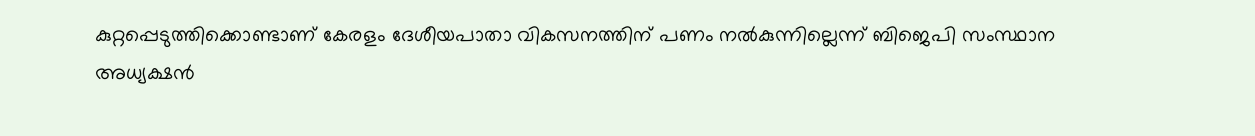കുറ്റപ്പെടുത്തിക്കൊണ്ടാണ് കേരളം ദേശീയപാതാ വികസനത്തിന് പണം നൽകുന്നില്ലെന്ന് ബിജെപി സംസ്ഥാന അധ്യക്ഷൻ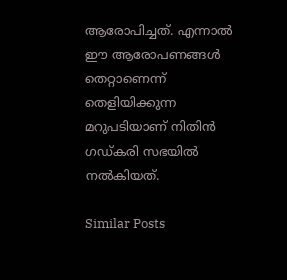ആരോപിച്ചത്. എന്നാൽ ഈ ആരോപണങ്ങൾ തെറ്റാണെന്ന് തെളിയിക്കുന്ന മറുപടിയാണ് നിതിൻ ഗഡ്കരി സഭയിൽ നൽകിയത്.

Similar Posts